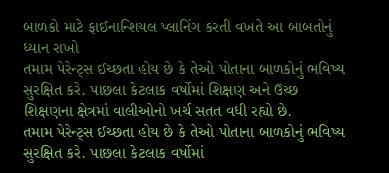બાળકો માટે ફાઈનાન્શિયલ પ્લાનિંગ કરતી વખતે આ બાબતોનું ધ્યાન રાખો
તમામ પેરેન્ટ્સ ઈચ્છતા હોય છે કે તેઓ પોતાના બાળકોનું ભવિષ્ય સુરક્ષિત કરે. પાછલા કેટલાક વર્ષોમાં શિક્ષણ અને ઉચ્છ શિક્ષણના ક્ષેત્રમાં વાલીઓનો ખર્ચ સતત વધી રહ્યો છે.
તમામ પેરેન્ટ્સ ઈચ્છતા હોય છે કે તેઓ પોતાના બાળકોનું ભવિષ્ય સુરક્ષિત કરે. પાછલા કેટલાક વર્ષોમાં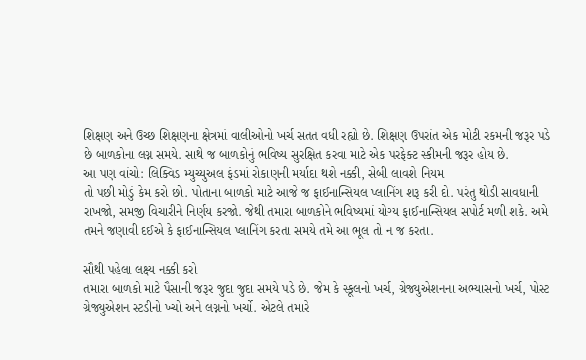શિક્ષણ અને ઉચ્છ શિક્ષણના ક્ષેત્રમાં વાલીઓનો ખર્ચ સતત વધી રહ્યો છે. શિક્ષણ ઉપરાંત એક મોટી રકમની જરૂર પડે છે બાળકોના લગ્ન સમયે. સાથે જ બાળકોનું ભવિષ્ય સુરક્ષિત કરવા માટે એક પરફેક્ટ સ્કીમની જરૂર હોય છે.
આ પણ વાંચો: લિક્વિડ મ્યુચ્યુઅલ ફંડમાં રોકાણની મર્યાદા થશે નક્કી, સેબી લાવશે નિયમ
તો પછી મોડું કેમ કરો છો. પોતાના બાળકો માટે આજે જ ફાઈનાન્સિયલ પ્લાનિંગ શરૂ કરી દો. પરંતુ થોડી સાવધાની રાખજો, સમજી વિચારીને નિર્ણય કરજો. જેથી તમારા બાળકોને ભવિષ્યમાં યોગ્ય ફાઈનાન્સિયલ સપોર્ટ મળી શકે. અમે તમને જણાવી દઈએ કે ફાઈનાન્સિયલ પ્લાનિંગ કરતા સમયે તમે આ ભૂલ તો ન જ કરતા.

સૌથી પહેલા લક્ષ્ય નક્કી કરો
તમારા બાળકો માટે પૈસાની જરૂર જુદા જુદા સમયે પડે છે. જેમ કે સ્કૂલનો ખર્ચ, ગ્રેજ્યુએશનના અભ્યાસનો ખર્ચ, પોસ્ટ ગ્રેજ્યુએશન સ્ટડીનો ખ્ચો અને લગ્નનો ખર્ચો. એટલે તમારે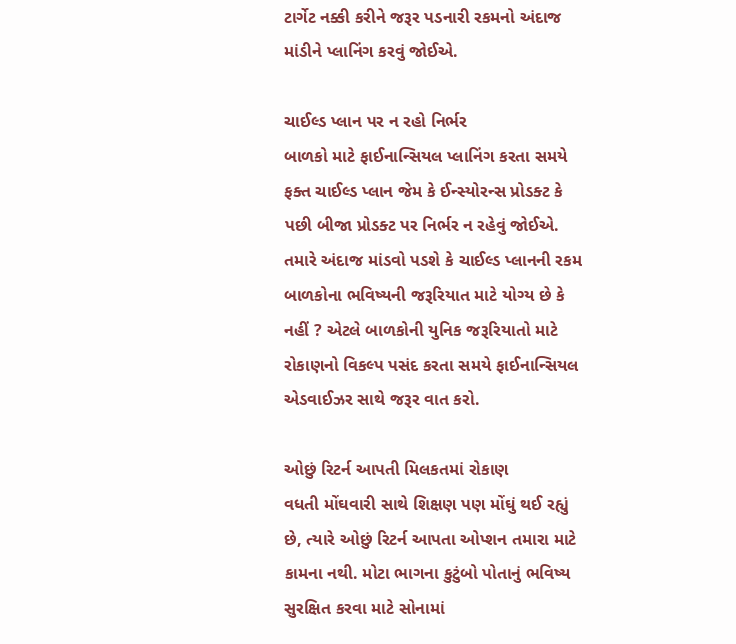ટાર્ગેટ નક્કી કરીને જરૂર પડનારી રકમનો અંદાજ માંડીને પ્લાનિંગ કરવું જોઈએ.

ચાઈલ્ડ પ્લાન પર ન રહો નિર્ભર
બાળકો માટે ફાઈનાન્સિયલ પ્લાનિંગ કરતા સમયે ફક્ત ચાઈલ્ડ પ્લાન જેમ કે ઈન્સ્યોરન્સ પ્રોડક્ટ કે પછી બીજા પ્રોડક્ટ પર નિર્ભર ન રહેવું જોઈએ. તમારે અંદાજ માંડવો પડશે કે ચાઈલ્ડ પ્લાનની રકમ બાળકોના ભવિષ્યની જરૂરિયાત માટે યોગ્ય છે કે નહીં ? એટલે બાળકોની યુનિક જરૂરિયાતો માટે રોકાણનો વિકલ્પ પસંદ કરતા સમયે ફાઈનાન્સિયલ એડવાઈઝર સાથે જરૂર વાત કરો.

ઓછું રિટર્ન આપતી મિલકતમાં રોકાણ
વધતી મોંઘવારી સાથે શિક્ષણ પણ મોંઘું થઈ રહ્યું છે, ત્યારે ઓછું રિટર્ન આપતા ઓપ્શન તમારા માટે કામના નથી. મોટા ભાગના કુટુંબો પોતાનું ભવિષ્ય સુરક્ષિત કરવા માટે સોનામાં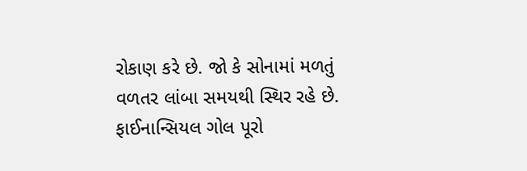રોકાણ કરે છે. જો કે સોનામાં મળતું વળતર લાંબા સમયથી સ્થિર રહે છે. ફાઈનાન્સિયલ ગોલ પૂરો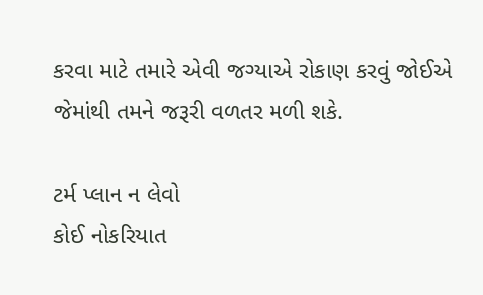કરવા માટે તમારે એવી જગ્યાએ રોકાણ કરવું જોઈએ જેમાંથી તમને જરૂરી વળતર મળી શકે.

ટર્મ પ્લાન ન લેવો
કોઈ નોકરિયાત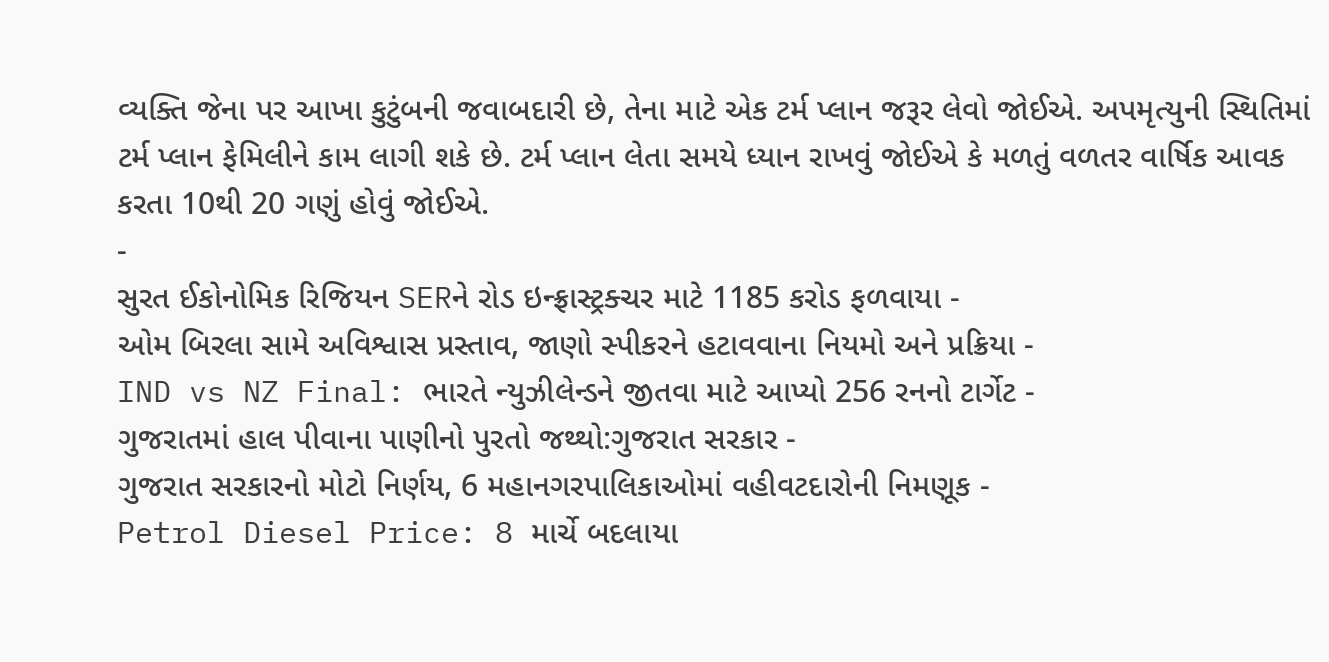વ્યક્તિ જેના પર આખા કુટુંબની જવાબદારી છે, તેના માટે એક ટર્મ પ્લાન જરૂર લેવો જોઈએ. અપમૃત્યુની સ્થિતિમાં ટર્મ પ્લાન ફેમિલીને કામ લાગી શકે છે. ટર્મ પ્લાન લેતા સમયે ધ્યાન રાખવું જોઈએ કે મળતું વળતર વાર્ષિક આવક કરતા 10થી 20 ગણું હોવું જોઈએ.
-
સુરત ઈકોનોમિક રિજિયન SERને રોડ ઇન્ફ્રાસ્ટ્રક્ચર માટે 1185 કરોડ ફળવાયા -
ઓમ બિરલા સામે અવિશ્વાસ પ્રસ્તાવ, જાણો સ્પીકરને હટાવવાના નિયમો અને પ્રક્રિયા -
IND vs NZ Final: ભારતે ન્યુઝીલેન્ડને જીતવા માટે આપ્યો 256 રનનો ટાર્ગેટ -
ગુજરાતમાં હાલ પીવાના પાણીનો પુરતો જથ્થો:ગુજરાત સરકાર -
ગુજરાત સરકારનો મોટો નિર્ણય, 6 મહાનગરપાલિકાઓમાં વહીવટદારોની નિમણૂક -
Petrol Diesel Price: 8 માર્ચે બદલાયા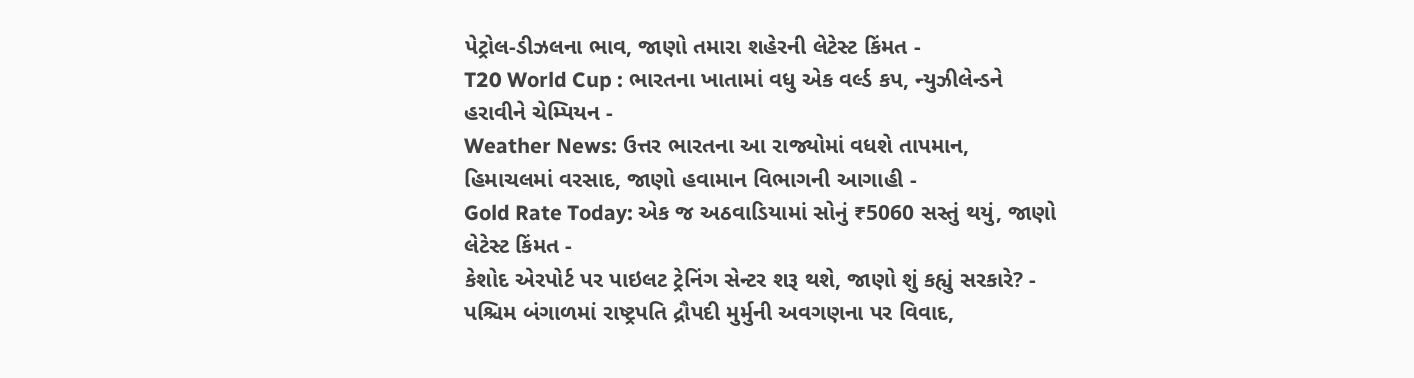પેટ્રોલ-ડીઝલના ભાવ, જાણો તમારા શહેરની લેટેસ્ટ કિંમત -
T20 World Cup : ભારતના ખાતામાં વધુ એક વર્લ્ડ કપ, ન્યુઝીલેન્ડને હરાવીને ચેમ્પિયન -
Weather News: ઉત્તર ભારતના આ રાજ્યોમાં વધશે તાપમાન, હિમાચલમાં વરસાદ, જાણો હવામાન વિભાગની આગાહી -
Gold Rate Today: એક જ અઠવાડિયામાં સોનું ₹5060 સસ્તું થયું, જાણો લેટેસ્ટ કિંમત -
કેશોદ એરપોર્ટ પર પાઇલટ ટ્રેનિંગ સેન્ટર શરૂ થશે, જાણો શું કહ્યું સરકારે? -
પશ્ચિમ બંગાળમાં રાષ્ટ્રપતિ દ્રૌપદી મુર્મુની અવગણના પર વિવાદ,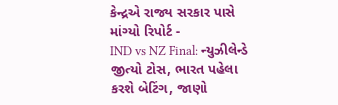કેન્દ્રએ રાજ્ય સરકાર પાસે માંગ્યો રિપોર્ટ -
IND vs NZ Final: ન્યુઝીલેન્ડે જીત્યો ટોસ, ભારત પહેલા કરશે બેટિંગ, જાણો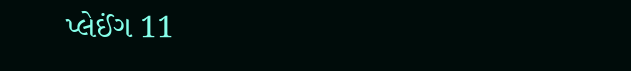પ્લેઈંગ 11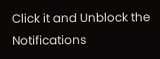Click it and Unblock the Notifications